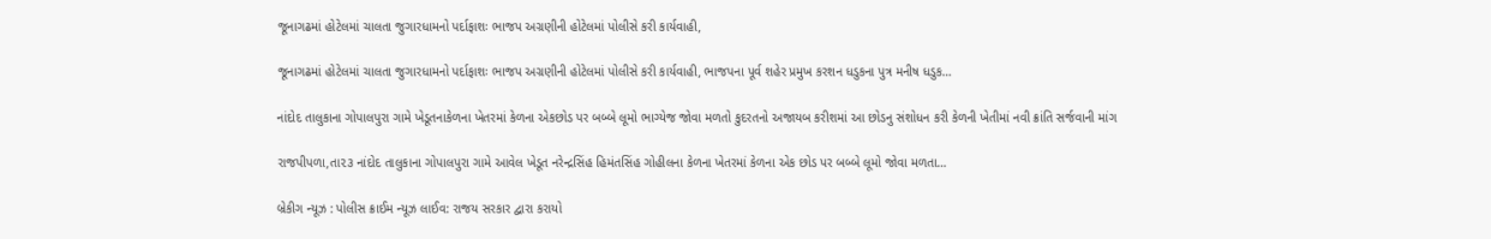જૂનાગઢમાં હોટેલમાં ચાલતા જુગારધામનો પર્દાફાશઃ ભાજપ અગ્રણીની હોટેલમાં પોલીસે કરી કાર્યવાહી,

જૂનાગઢમાં હોટેલમાં ચાલતા જુગારધામનો પર્દાફાશઃ ભાજપ અગ્રણીની હોટેલમાં પોલીસે કરી કાર્યવાહી, ભાજપના પૂર્વ શહેર પ્રમુખ કરશન ધડુકના પુત્ર મનીષ ધડુક…

નાંદોદ તાલુકાના ગોપાલપુરા ગામે ખેડૂતનાકેળના ખેતરમાં કેળના એકછોડ પર બબ્બે લૂમો ભાગ્યેજ જોવા મળતો કુદરતનો અજાયબ કરીશમાં આ છોડનુ સંશોધન કરી કેળની ખેતીમાં નવી ક્રાંતિ સર્જવાની માંગ

રાજપીપળા,તા૨૩ નાંદોદ તાલુકાના ગોપાલપુરા ગામે આવેલ ખેડૂત નરેન્દ્રસિંહ હિમંતસિંહ ગોહીલના કેળના ખેતરમાં કેળના એક છોડ પર બબ્બે લૂમો જોવા મળતા…

બ્રેકીગ ન્યૂઝ : પોલીસ ક્રાઈમ ન્યૂઝ લાઈવ: રાજય સરકાર દ્વારા કરાયો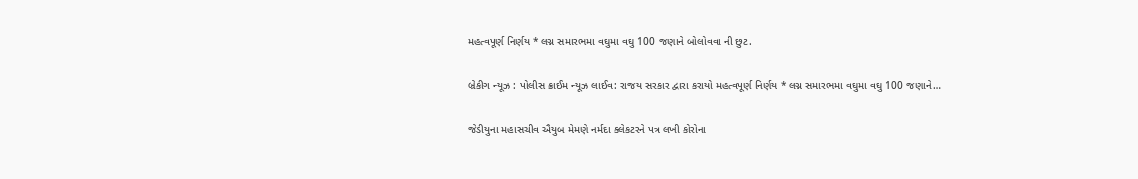મહત્વપૂર્ણ નિર્ણય * લગ્ન સમારભમા વઘુમા વઘુ 100 જણાને બોલોવવા ની છુટ.

બ્રેકીગ ન્યૂઝ : પોલીસ ક્રાઈમ ન્યૂઝ લાઈવ: રાજય સરકાર દ્વારા કરાયો મહત્વપૂર્ણ નિર્ણય * લગ્ન સમારભમા વઘુમા વઘુ 100 જણાને…

જેડીયુના મહાસચીવ ઐયુબ મેમણે નર્મદા ક્લેકટરને પત્ર લખી કોરોના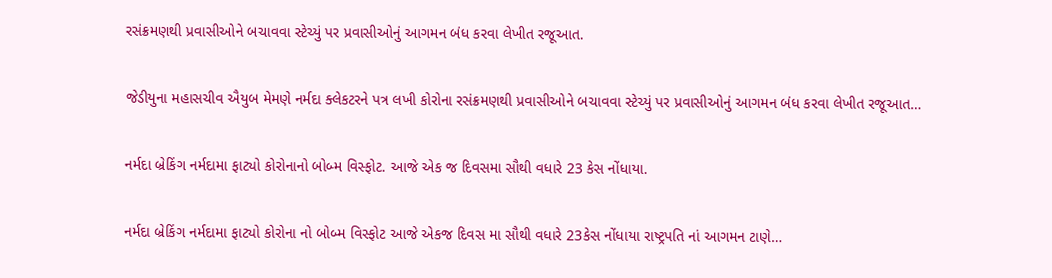રસંક્રમણથી પ્રવાસીઓને બચાવવા સ્ટેચ્યું પર પ્રવાસીઓનું આગમન બંધ કરવા લેખીત રજૂઆત.

જેડીયુના મહાસચીવ ઐયુબ મેમણે નર્મદા ક્લેકટરને પત્ર લખી કોરોના રસંક્રમણથી પ્રવાસીઓને બચાવવા સ્ટેચ્યું પર પ્રવાસીઓનું આગમન બંધ કરવા લેખીત રજૂઆત…

નર્મદા બ્રેકિંગ નર્મદામા ફાટ્યો કોરોનાનો બોબ્મ વિસ્ફોટ. આજે એક જ દિવસમા સૌથી વધારે 23 કેસ નોંધાયા.

નર્મદા બ્રેકિંગ નર્મદામા ફાટ્યો કોરોના નો બોબ્મ વિસ્ફોટ આજે એકજ દિવસ મા સૌથી વધારે 23કેસ નોંધાયા રાષ્ટ્રપતિ નાં આગમન ટાણે…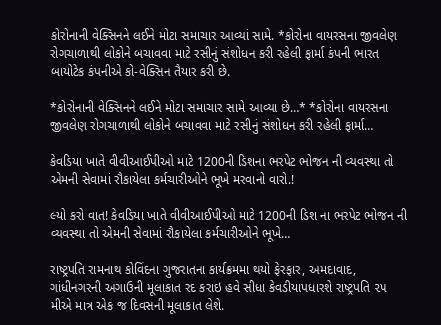કોરોનાની વેક્સિનને લઈને મોટા સમાચાર આવ્યાં સામે. *કોરોના વાયરસના જીવલેણ રોગચાળાથી લોકોને બચાવવા માટે રસીનું સંશોધન કરી રહેલી ફાર્મા કંપની ભારત બાયોટેક કંપનીએ કો-વેક્સિન તૈયાર કરી છે.

*કોરોનાની વેક્સિનને લઈને મોટા સમાચાર સામે આવ્યા છે…* *કોરોના વાયરસના જીવલેણ રોગચાળાથી લોકોને બચાવવા માટે રસીનું સંશોધન કરી રહેલી ફાર્મા…

કેવડિયા ખાતે વીવીઆઈપીઓ માટે 1200ની ડિશના ભરપેટ ભોજન ની વ્યવસ્થા તો એમની સેવામાં રૌકાયેલા કર્મચારીઓને ભૂખે મરવાનો વારો.!

લ્યો કરો વાત! કેવડિયા ખાતે વીવીઆઈપીઓ માટે 1200ની ડિશ ના ભરપેટ ભોજન ની વ્યવસ્થા તો એમની સેવામાં રૌકાયેલા કર્મચારીઓને ભૂખે…

રાષ્ટ્રપતિ રામનાથ કોવિંદના ગુજરાતના કાર્યક્રમમા થયો ફેરફાર, અમદાવાદ, ગાંધીનગરની અગાઉની મૂલાકાત રદ કરાઇ હવે સીધા કેવડીયાપધારશે રાષ્ટ્રપતિ ૨૫ મીએ માત્ર એક જ દિવસની મૂલાકાત લેશે.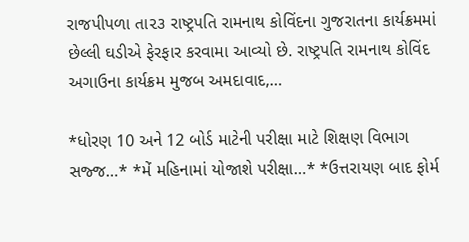રાજપીપળા તા૨૩ રાષ્ટ્રપતિ રામનાથ કોવિંદના ગુજરાતના કાર્યક્રમમાં છેલ્લી ઘડીએ ફેરફાર કરવામા આવ્યો છે. રાષ્ટ્રપતિ રામનાથ કોવિંદ અગાઉના કાર્યક્રમ મુજબ અમદાવાદ,…

*ધોરણ 10 અને 12 બોર્ડ માટેની પરીક્ષા માટે શિક્ષણ વિભાગ સજ્જ…* *મેં મહિનામાં યોજાશે પરીક્ષા…* *ઉત્તરાયણ બાદ ફોર્મ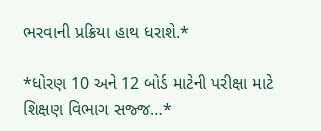ભરવાની પ્રક્રિયા હાથ ધરાશે.*

*ધોરણ 10 અને 12 બોર્ડ માટેની પરીક્ષા માટે શિક્ષણ વિભાગ સજ્જ…*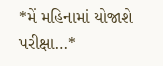*મેં મહિનામાં યોજાશે પરીક્ષા…*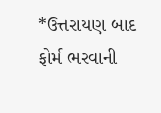*ઉત્તરાયણ બાદ ફોર્મ ભરવાની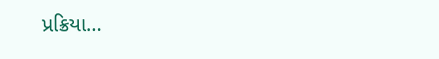પ્રક્રિયા…